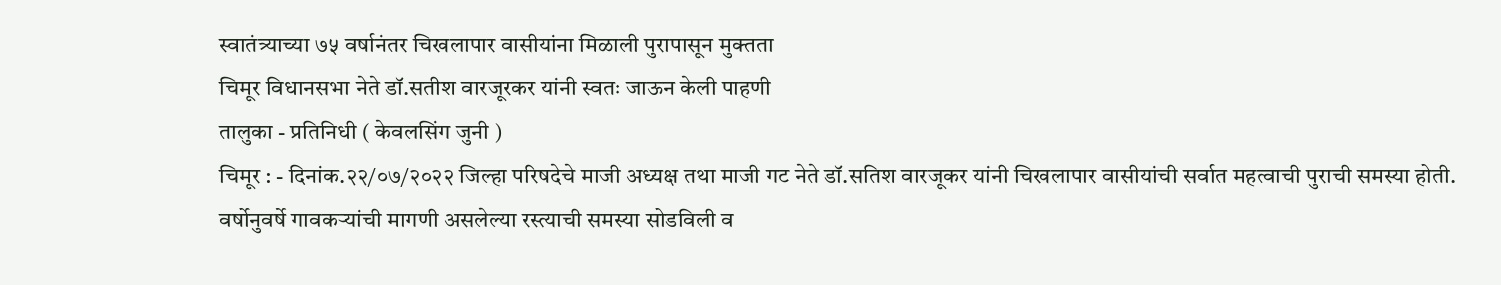स्वातंत्र्याच्या ७५ वर्षानंतर चिखलापार वासीयांना मिळाली पुरापासून मुक्तता
चिमूर विधानसभा नेते डॉ.सतीश वारजूरकर यांनी स्वतः जाऊन केली पाहणी
तालुका - प्रतिनिधी ( केवलसिंग जुनी )
चिमूर : - दिनांक.२२/०७/२०२२ जिल्हा परिषदेचे माजी अध्यक्ष तथा माजी गट नेते डॉ.सतिश वारजूकर यांनी चिखलापार वासीयांची सर्वात महत्वाची पुराची समस्या होती. वर्षोनुवर्षे गावकऱ्यांची मागणी असलेल्या रस्त्याची समस्या सोडविली व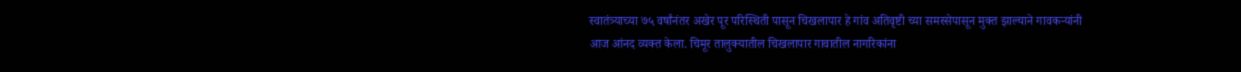स्वातंत्र्याच्या ७५ वर्षांनंतर अखेर पूर परिस्थिती पासून चिखलापार हे गांव अतिवृष्टी च्या समस्सेपासून मुक्त झाल्याने गावकऱ्यांनी आज आंनद व्यक्त केला. चिमूर तालुक्यातील चिखलापार गावातील नागरिकांना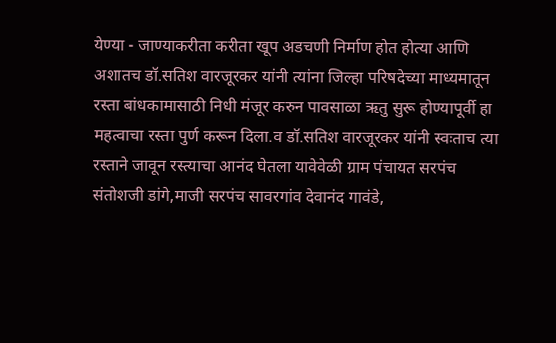येण्या - जाण्याकरीता करीता खूप अडचणी निर्माण होत होत्या आणि अशातच डॉ.सतिश वारजूरकर यांनी त्यांना जिल्हा परिषदेच्या माध्यमातून रस्ता बांधकामासाठी निधी मंजूर करुन पावसाळा ऋतु सुरू होण्यापूर्वी हा महत्वाचा रस्ता पुर्ण करून दिला.व डॉ.सतिश वारजूरकर यांनी स्वःताच त्या रस्ताने जावून रस्त्याचा आनंद घेतला यावेवेळी ग्राम पंचायत सरपंच संतोशजी डांगे,माजी सरपंच सावरगांव देवानंद गावंडे,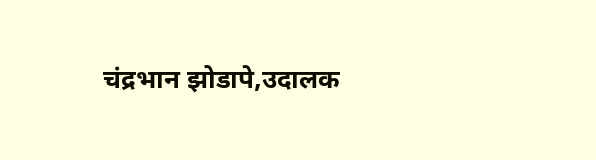चंद्रभान झोडापे,उदालक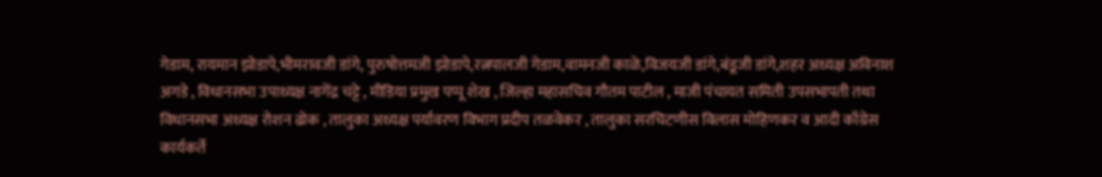गेडाम, रायमान झोडापे,भीमरावजी डांगे, पुरुषोत्तमजी झोडापे,रत्नपालजी गेडाम,वामनजी काळे,विजयजी डांगे,बंडूजी डांगे,शहर अध्यक्ष अविनाश अगडे , विधानसभा उपाध्यक्ष नागेंद्र चट्टे , मीडिया प्रमुख पप्पू शेख , जिल्हा महासचिव गौतम पाटील , माजी पंचायत समिती उपसभापती तथा विधानसभा अध्यक्ष रोशन ढोक , तालुका अध्यक्ष पर्यावरण विभाग प्रदीप तळवेकर , तालुका सरचिटणीस विलास मोहिणकर व आदी काँग्रेस कार्यकर्ते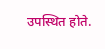उपस्थित होते.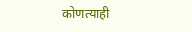कोणत्याही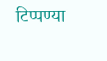टिप्पण्या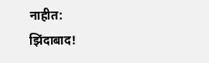नाहीत:
झिंदाबाद!